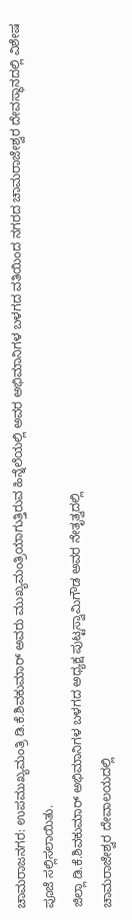ಚಾಮರಾಜನಗರ: ಉಪಮುಖ್ಯಮಂತ್ರಿ ಡಿ.ಕೆ.ಶಿವಕುಮಾರ್ ಅವರು ಮುಖ್ಯಮಂತ್ರಿಯಾಗುತ್ತಿರುವ ಹಿನ್ನೆಲೆಯಲ್ಲಿ ಅವರ ಅಭಿಮಾನಿಗಳ ಬಳಗದ ವತಿಯಿಂದ ನಗರದ ಚಾಮರಾಜೇಶ್ವರ ದೇವಸ್ಥಾನದಲ್ಲಿ ವಿಶೇಷ ಪೂಜೆ ಸಲ್ಲಿಸಲಾಯಿತು.
ಜಿಲ್ಲಾ ಡಿ.ಕೆ.ಶಿವಕುಮಾರ್ ಅಭಿಮಾನಿಗಳ ಬಳಗದ ಅಧ್ಯಕ್ಷ ಪುಟ್ಟಸ್ವಾಮಿಗೌಡ ಅವರ ನೇತೃತ್ವದಲ್ಲಿ
ಚಾಮರಾಜೇಶ್ವರ ದೇವಾಲಯದಲ್ಲಿ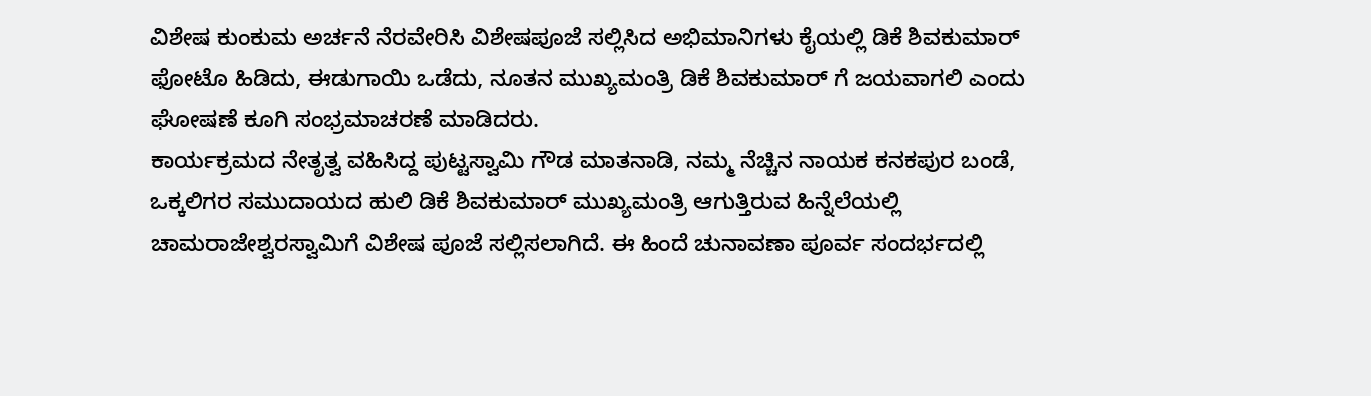ವಿಶೇಷ ಕುಂಕುಮ ಅರ್ಚನೆ ನೆರವೇರಿಸಿ ವಿಶೇಷಪೂಜೆ ಸಲ್ಲಿಸಿದ ಅಭಿಮಾನಿಗಳು ಕೈಯಲ್ಲಿ ಡಿಕೆ ಶಿವಕುಮಾರ್ ಫೋಟೊ ಹಿಡಿದು, ಈಡುಗಾಯಿ ಒಡೆದು, ನೂತನ ಮುಖ್ಯಮಂತ್ರಿ ಡಿಕೆ ಶಿವಕುಮಾರ್ ಗೆ ಜಯವಾಗಲಿ ಎಂದು ಘೋಷಣೆ ಕೂಗಿ ಸಂಭ್ರಮಾಚರಣೆ ಮಾಡಿದರು.
ಕಾರ್ಯಕ್ರಮದ ನೇತೃತ್ವ ವಹಿಸಿದ್ದ ಪುಟ್ಟಸ್ವಾಮಿ ಗೌಡ ಮಾತನಾಡಿ, ನಮ್ಮ ನೆಚ್ಚಿನ ನಾಯಕ ಕನಕಪುರ ಬಂಡೆ, ಒಕ್ಕಲಿಗರ ಸಮುದಾಯದ ಹುಲಿ ಡಿಕೆ ಶಿವಕುಮಾರ್ ಮುಖ್ಯಮಂತ್ರಿ ಆಗುತ್ತಿರುವ ಹಿನ್ನೆಲೆಯಲ್ಲಿ ಚಾಮರಾಜೇಶ್ವರಸ್ವಾಮಿಗೆ ವಿಶೇಷ ಪೂಜೆ ಸಲ್ಲಿಸಲಾಗಿದೆ. ಈ ಹಿಂದೆ ಚುನಾವಣಾ ಪೂರ್ವ ಸಂದರ್ಭದಲ್ಲಿ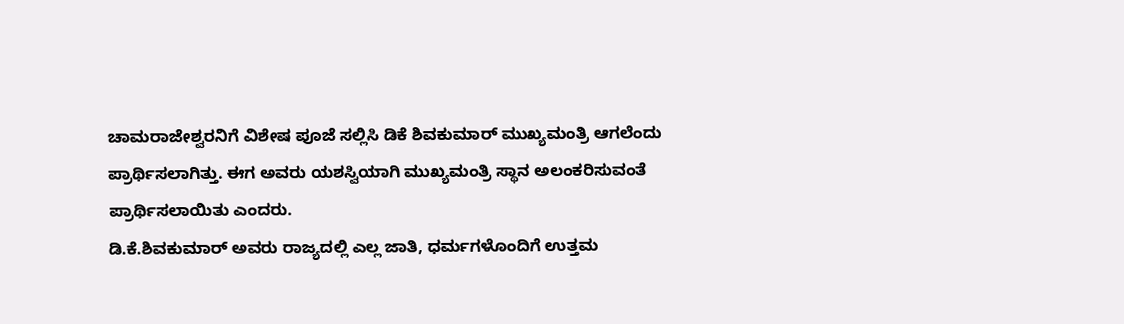ಚಾಮರಾಜೇಶ್ವರನಿಗೆ ವಿಶೇಷ ಪೂಜೆ ಸಲ್ಲಿಸಿ ಡಿಕೆ ಶಿವಕುಮಾರ್ ಮುಖ್ಯಮಂತ್ರಿ ಆಗಲೆಂದು ಪ್ರಾರ್ಥಿಸಲಾಗಿತ್ತು. ಈಗ ಅವರು ಯಶಸ್ವಿಯಾಗಿ ಮುಖ್ಯಮಂತ್ರಿ ಸ್ಥಾನ ಅಲಂಕರಿಸುವಂತೆ ಪ್ರಾರ್ಥಿಸಲಾಯಿತು ಎಂದರು.
ಡಿ.ಕೆ.ಶಿವಕುಮಾರ್ ಅವರು ರಾಜ್ಯದಲ್ಲಿ ಎಲ್ಲ ಜಾತಿ, ಧರ್ಮಗಳೊಂದಿಗೆ ಉತ್ತಮ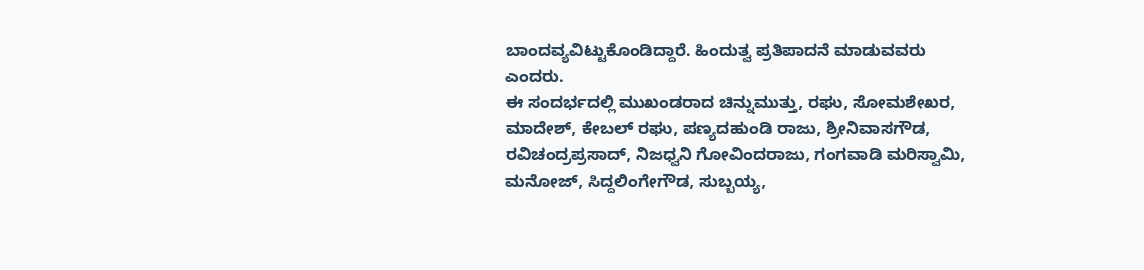ಬಾಂದವ್ಯವಿಟ್ಟುಕೊಂಡಿದ್ದಾರೆ. ಹಿಂದುತ್ವ ಪ್ರತಿಪಾದನೆ ಮಾಡುವವರು ಎಂದರು.
ಈ ಸಂದರ್ಭದಲ್ಲಿ ಮುಖಂಡರಾದ ಚಿನ್ನುಮುತ್ತು, ರಘು, ಸೋಮಶೇಖರ, ಮಾದೇಶ್, ಕೇಬಲ್ ರಘು, ಪಣ್ಯದಹುಂಡಿ ರಾಜು, ಶ್ರೀನಿವಾಸಗೌಡ, ರವಿಚಂದ್ರಪ್ರಸಾದ್, ನಿಜಧ್ವನಿ ಗೋವಿಂದರಾಜು, ಗಂಗವಾಡಿ ಮರಿಸ್ವಾಮಿ, ಮನೋಜ್, ಸಿದ್ದಲಿಂಗೇಗೌಡ, ಸುಬ್ಬಯ್ಯ,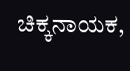ಚಿಕ್ಕನಾಯಕ,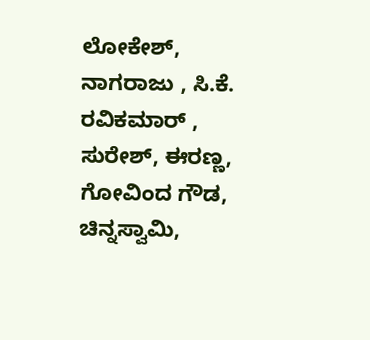ಲೋಕೇಶ್, ನಾಗರಾಜು , ಸಿ.ಕೆ. ರವಿಕಮಾರ್ , ಸುರೇಶ್, ಈರಣ್ಣ, ಗೋವಿಂದ ಗೌಡ, ಚಿನ್ನಸ್ವಾಮಿ,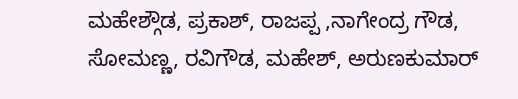ಮಹೇಶ್ಗೌಡ, ಪ್ರಕಾಶ್, ರಾಜಪ್ಪ ,ನಾಗೇಂದ್ರ ಗೌಡ, ಸೋಮಣ್ಣ, ರವಿಗೌಡ, ಮಹೇಶ್, ಅರುಣಕುಮಾರ್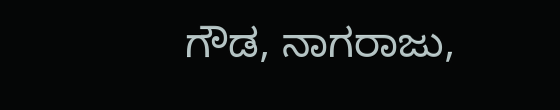ಗೌಡ, ನಾಗರಾಜು,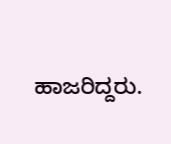ಹಾಜರಿದ್ದರು.